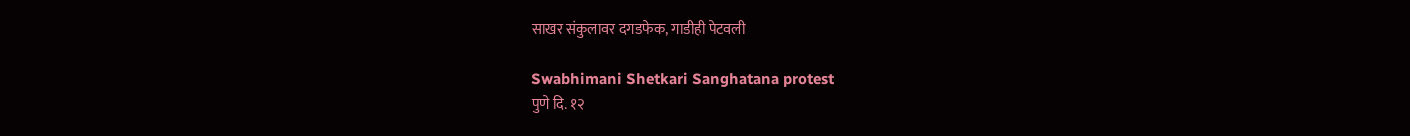साखर संकुलावर दगडफेक, गाडीही पेटवली

Swabhimani Shetkari Sanghatana protest
पुणे दि. १२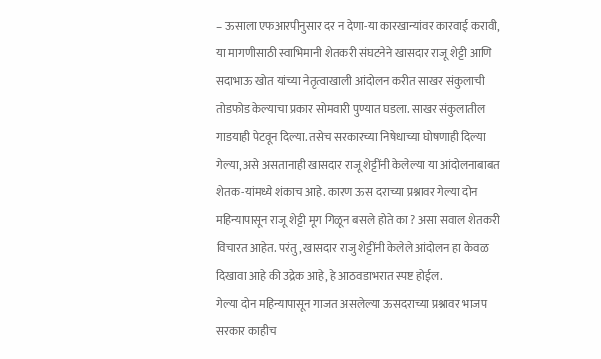– ऊसाला एफआरपीनुसार दर न देणा-या कारखान्यांवर कारवाई करावी, या मागणीसाठी स्वाभिमानी शेतकरी संघटनेने खासदार राजू शेट्टी आणि सदाभाऊ खोत यांच्या नेतृत्वाखाली आंदोलन करीत साखर संकुलाची तोडफोड केल्याचा प्रकार सोमवारी पुण्यात घडला. साखर संकुलातील गाडयाही पेटवून दिल्या. तसेच सरकारच्या निषेधाच्या घोषणाही दिल्या गेल्या, असे असतानाही खासदार राजू शेट्टींनी केलेल्या या आंदोलनाबाबत शेतक-यांमध्ये शंकाच आहे. कारण ऊस दराच्या प्रश्नावर गेल्या दोन महिन्यापासून राजू शेट्टी मूग गिळून बसले होते का ? असा सवाल शेतकरी विचारत आहेत. परंतु, खासदार राजु शेट्टींनी केलेले आंदोलन हा केवळ दिखावा आहे की उद्रेक आहे, हे आठवडाभरात स्पष्ट होईल.
गेल्या दोन महिन्यापासून गाजत असलेल्या ऊसदराच्या प्रश्नावर भाजप सरकार काहीच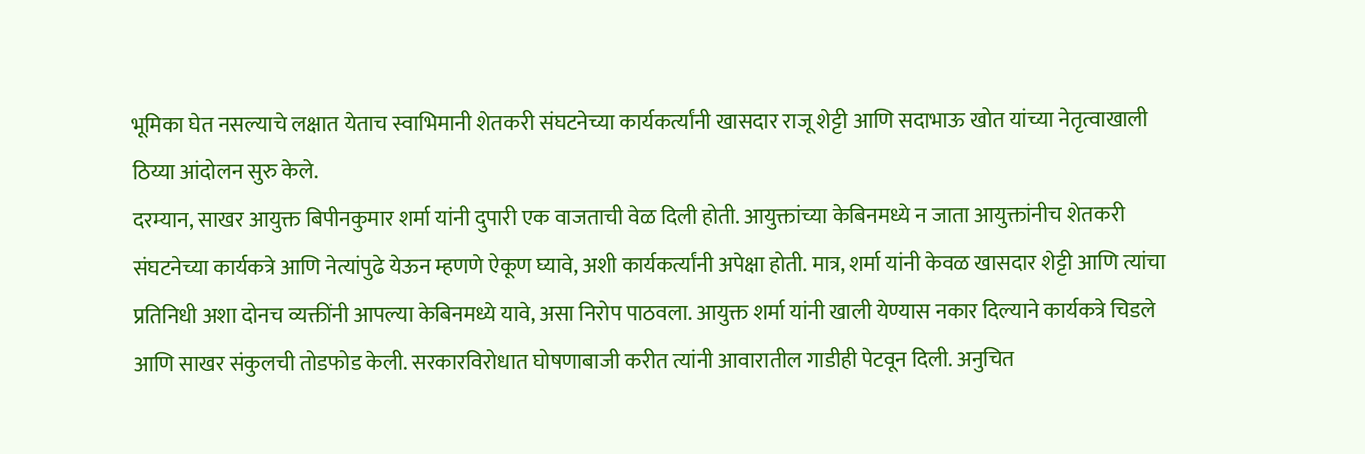भूमिका घेत नसल्याचे लक्षात येताच स्वाभिमानी शेतकरी संघटनेच्या कार्यकर्त्यांनी खासदार राजू शेट्टी आणि सदाभाऊ खोत यांच्या नेतृत्वाखाली ठिय्या आंदोलन सुरु केले.
दरम्यान, साखर आयुक्त बिपीनकुमार शर्मा यांनी दुपारी एक वाजताची वेळ दिली होती. आयुक्तांच्या केबिनमध्ये न जाता आयुक्तांनीच शेतकरी संघटनेच्या कार्यकत्रे आणि नेत्यांपुढे येऊन म्हणणे ऐकूण घ्यावे, अशी कार्यकर्त्यांनी अपेक्षा होती. मात्र, शर्मा यांनी केवळ खासदार शेट्टी आणि त्यांचा प्रतिनिधी अशा दोनच व्यक्तींनी आपल्या केबिनमध्ये यावे, असा निरोप पाठवला. आयुक्त शर्मा यांनी खाली येण्यास नकार दिल्याने कार्यकत्रे चिडले आणि साखर संकुलची तोडफोड केली. सरकारविरोधात घोषणाबाजी करीत त्यांनी आवारातील गाडीही पेटवून दिली. अनुचित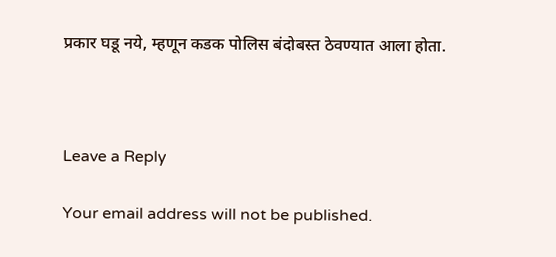प्रकार घडू नये, म्हणून कडक पोलिस बंदोबस्त ठेवण्यात आला होता.



Leave a Reply

Your email address will not be published.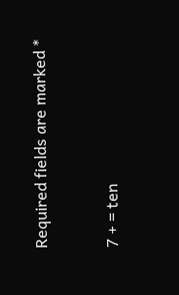Required fields are marked *


7 + = ten